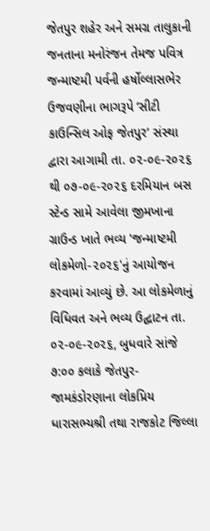જેતપુર શહેર અને સમગ્ર તાલુકાની જનતાના મનોરંજન તેમજ પવિત્ર જન્માષ્ટમી પર્વની હર્ષોલ્લાસભેર ઉજવણીના ભાગરૂપે ‘સીટી કાઉન્સિલ ઓફ જેતપુર’ સંસ્થા દ્વારા આગામી તા. ૦૨-૦૯-૨૦૨૬ થી ૦૭-૦૯-૨૦૨૬ દરમિયાન બસ સ્ટેન્ડ સામે આવેલા જીમખાના ગ્રાઉન્ડ ખાતે ભવ્ય 'જન્માષ્ટમી લોકમેળો-૨૦૨૬'નું આયોજન કરવામાં આવ્યું છે. આ લોકમેળાનું વિધિવત અને ભવ્ય ઉદ્ઘાટન તા. ૦૨-૦૯-૨૦૨૬, બુધવારે સાંજે ૭:૦૦ કલાકે જેતપુર-જામકંડોરણાના લોકપ્રિય ધારાસભ્યશ્રી તથા રાજકોટ જિલ્લા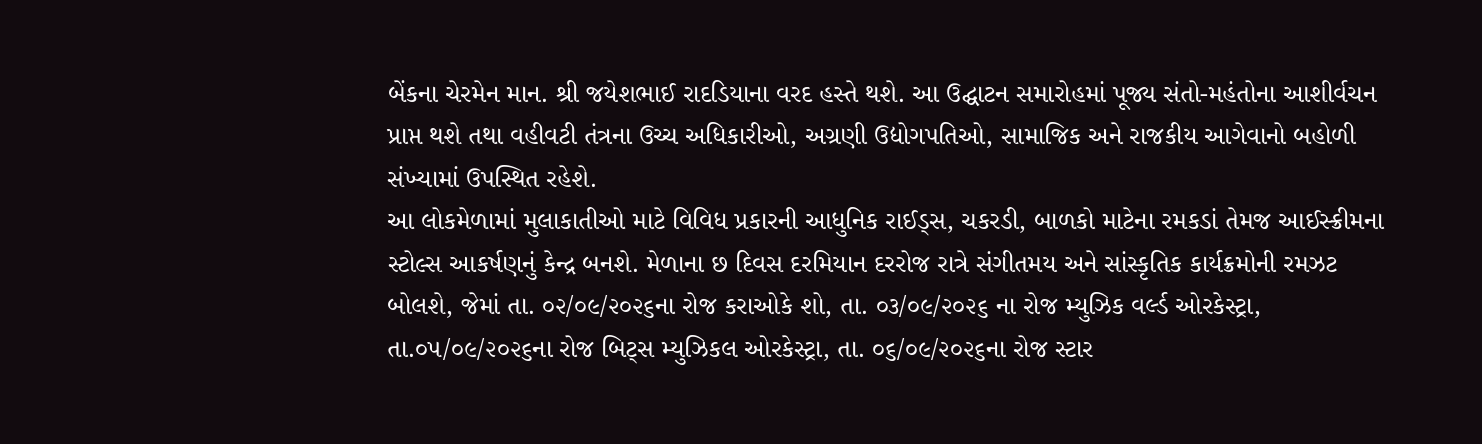બેંકના ચેરમેન માન. શ્રી જયેશભાઈ રાદડિયાના વરદ હસ્તે થશે. આ ઉદ્ઘાટન સમારોહમાં પૂજ્ય સંતો-મહંતોના આશીર્વચન પ્રાપ્ત થશે તથા વહીવટી તંત્રના ઉચ્ચ અધિકારીઓ, અગ્રણી ઉદ્યોગપતિઓ, સામાજિક અને રાજકીય આગેવાનો બહોળી સંખ્યામાં ઉપસ્થિત રહેશે.
આ લોકમેળામાં મુલાકાતીઓ માટે વિવિધ પ્રકારની આધુનિક રાઈડ્સ, ચકરડી, બાળકો માટેના રમકડાં તેમજ આઈસ્ક્રીમના સ્ટોલ્સ આકર્ષણનું કેન્દ્ર બનશે. મેળાના છ દિવસ દરમિયાન દરરોજ રાત્રે સંગીતમય અને સાંસ્કૃતિક કાર્યક્રમોની રમઝટ બોલશે, જેમાં તા. ૦૨/૦૯/૨૦૨૬ના રોજ કરાઓકે શો, તા. ૦૩/૦૯/૨૦૨૬ ના રોજ મ્યુઝિક વર્લ્ડ ઓરકેસ્ટ્રા, તા.૦૫/૦૯/૨૦૨૬ના રોજ બિટ્સ મ્યુઝિકલ ઓરકેસ્ટ્રા, તા. ૦૬/૦૯/૨૦૨૬ના રોજ સ્ટાર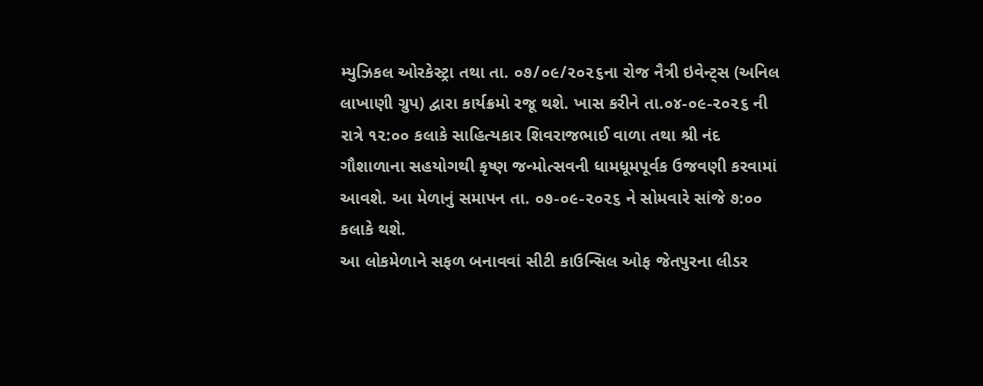મ્યુઝિકલ ઓરકેસ્ટ્રા તથા તા. ૦૭/૦૯/૨૦૨૬ના રોજ નૈત્રી ઇવેન્ટ્સ (અનિલ લાખાણી ગ્રુપ) દ્વારા કાર્યક્રમો રજૂ થશે. ખાસ કરીને તા.૦૪-૦૯-૨૦૨૬ ની રાત્રે ૧૨:૦૦ કલાકે સાહિત્યકાર શિવરાજભાઈ વાળા તથા શ્રી નંદ ગૌશાળાના સહયોગથી કૃષ્ણ જન્મોત્સવની ધામધૂમપૂર્વક ઉજવણી કરવામાં આવશે. આ મેળાનું સમાપન તા. ૦૭-૦૯-૨૦૨૬ ને સોમવારે સાંજે ૭:૦૦ કલાકે થશે.
આ લોકમેળાને સફળ બનાવવાં સીટી કાઉન્સિલ ઓફ જેતપુરના લીડર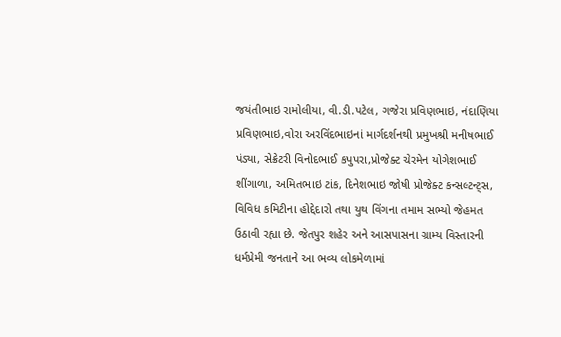જયંતીભાઇ રામોલીયા, વી.ડી.પટેલ, ગજેરા પ્રવિણભાઇ, નંદાણિયા પ્રવિણભાઇ,વોરા અરવિંદભાઇનાં માર્ગદર્શનથી પ્રમુખશ્રી મનીષભાઈ પંડ્યા, સેક્રેટરી વિનોદભાઈ કપુપરા,પ્રોજેક્ટ ચેરમેન યોગેશભાઈ શીંગાળા, અમિતભાઇ ટાંક, દિનેશભાઇ જોષી પ્રોજેક્ટ કન્સલ્ટન્ટ્સ, વિવિધ કમિટીના હોદ્દેદારો તથા યુથ વિંગના તમામ સભ્યો જેહમત ઉઠાવી રહ્યા છે. જેતપુર શહેર અને આસપાસના ગ્રામ્ય વિસ્તારની ધર્મપ્રેમી જનતાને આ ભવ્ય લોકમેળામાં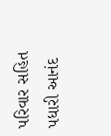પરિવાર સહિત પધારી આનંદ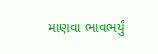માણવા ભાવભર્યું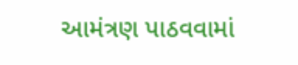આમંત્રણ પાઠવવામાં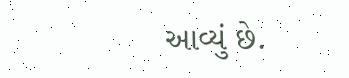આવ્યું છે.